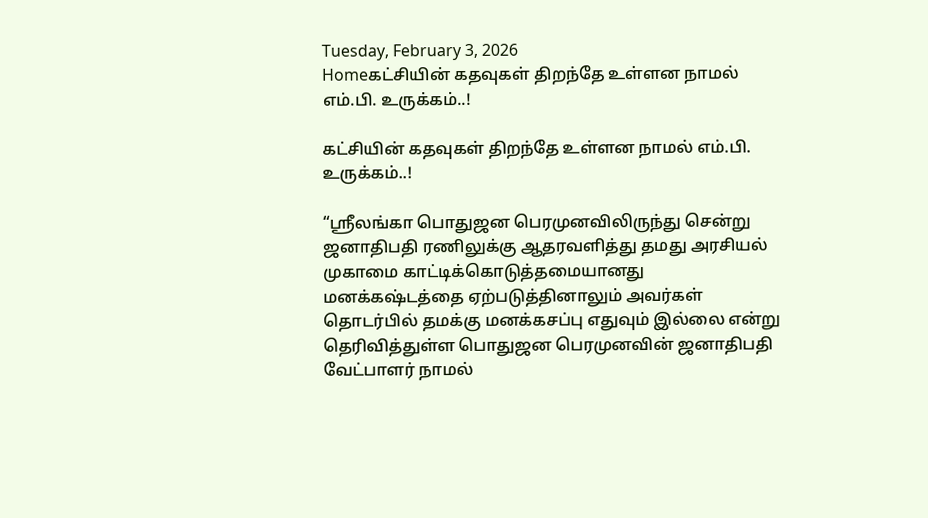Tuesday, February 3, 2026
Homeகட்சியின் கதவுகள் திறந்தே உள்ளன நாமல் எம்.பி. உருக்கம்..!

கட்சியின் கதவுகள் திறந்தே உள்ளன நாமல் எம்.பி. உருக்கம்..!

“ஸ்ரீலங்கா பொதுஜன பெரமுனவிலிருந்து சென்று ஜனாதிபதி ரணிலுக்கு ஆதரவளித்து தமது அரசியல் முகாமை காட்டிக்கொடுத்தமையானது மனக்கஷ்டத்தை ஏற்படுத்தினாலும் அவர்கள் தொடர்பில் தமக்கு மனக்கசப்பு எதுவும் இல்லை என்று தெரிவித்துள்ள பொதுஜன பெரமுனவின் ஜனாதிபதி வேட்பாளர் நாமல்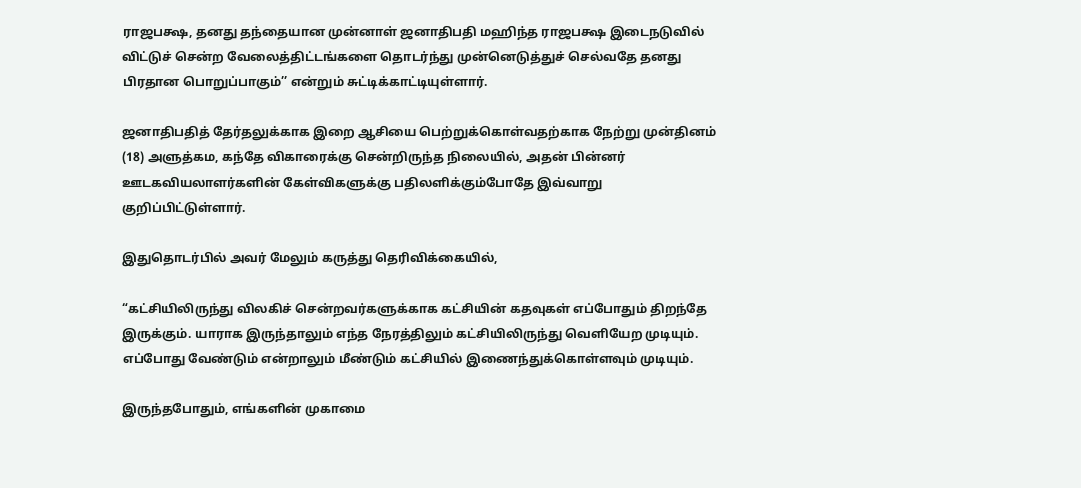ராஜபக்ஷ, தனது தந்தையான முன்னாள் ஜனாதிபதி மஹிந்த ராஜபக்ஷ இடைநடுவில் விட்டுச் சென்ற வேலைத்திட்டங்களை தொடர்ந்து முன்னெடுத்துச் செல்வதே தனது பிரதான பொறுப்பாகும்’’ என்றும் சுட்டிக்காட்டியுள்ளார்.

ஜனாதிபதித் தேர்தலுக்காக இறை ஆசியை பெற்றுக்கொள்வதற்காக நேற்று முன்தினம் (18) அளுத்கம, கந்தே விகாரைக்கு சென்றிருந்த நிலையில், அதன் பின்னர் ஊடகவியலாளர்களின் கேள்விகளுக்கு பதிலளிக்கும்போதே இவ்வாறு குறிப்பிட்டுள்ளார்.

இதுதொடர்பில் அவர் மேலும் கருத்து தெரிவிக்கையில்,

“கட்சியிலிருந்து விலகிச் சென்றவர்களுக்காக கட்சியின் கதவுகள் எப்போதும் திறந்தே இருக்கும். யாராக இருந்தாலும் எந்த நேரத்திலும் கட்சியிலிருந்து வெளியேற முடியும். எப்போது வேண்டும் என்றாலும் மீண்டும் கட்சியில் இணைந்துக்கொள்ளவும் முடியும்.

இருந்தபோதும், எங்களின் முகாமை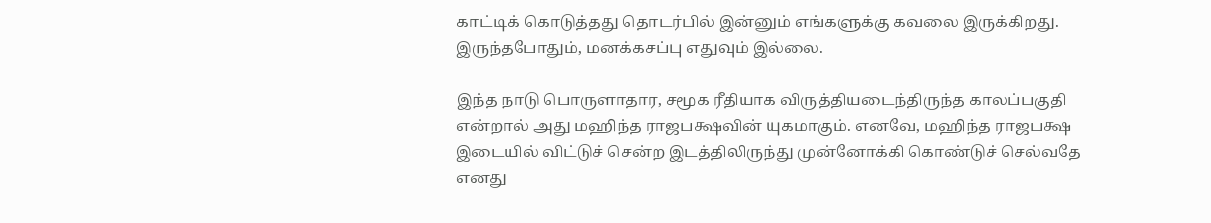காட்டிக் கொடுத்தது தொடர்பில் இன்னும் எங்களுக்கு கவலை இருக்கிறது. இருந்தபோதும், மனக்கசப்பு எதுவும் இல்லை.

இந்த நாடு பொருளாதார, சமூக ரீதியாக விருத்தியடைந்திருந்த காலப்பகுதி என்றால் அது மஹிந்த ராஜபக்ஷவின் யுகமாகும். எனவே, மஹிந்த ராஜபக்ஷ இடையில் விட்டுச் சென்ற இடத்திலிருந்து முன்னோக்கி கொண்டுச் செல்வதே எனது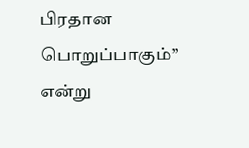பிரதான பொறுப்பாகும்’’ என்று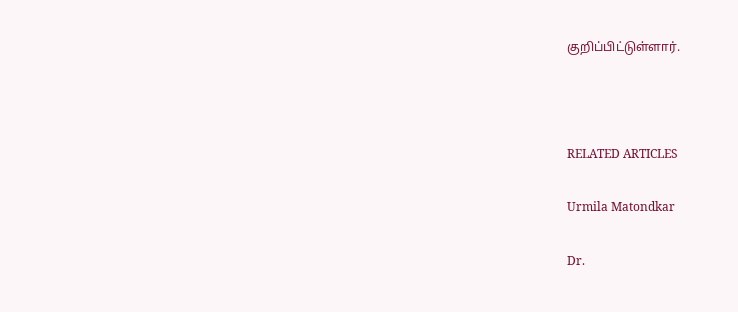குறிப்பிட்டுள்ளார்.



RELATED ARTICLES

Urmila Matondkar

Dr.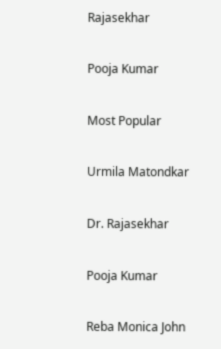Rajasekhar

Pooja Kumar

Most Popular

Urmila Matondkar

Dr. Rajasekhar

Pooja Kumar

Reba Monica John